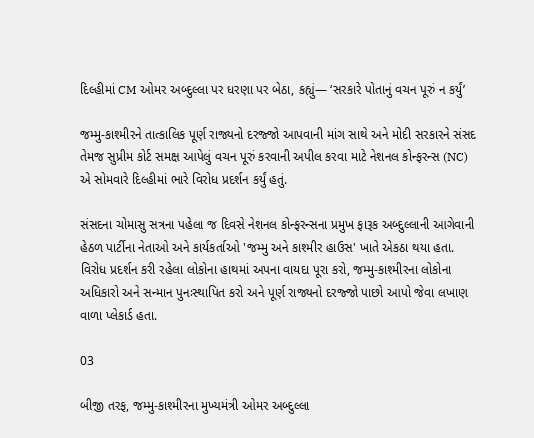દિલ્હીમાં CM ઓમર અબ્દુલ્લા પર ધરણા પર બેઠા, કહ્યું— ‘સરકારે પોતાનું વચન પૂરું ન કર્યું’

જમ્મુ-કાશ્મીરને તાત્કાલિક પૂર્ણ રાજ્યનો દરજ્જો આપવાની માંગ સાથે અને મોદી સરકારને સંસદ તેમજ સુપ્રીમ કોર્ટ સમક્ષ આપેલું વચન પૂરું કરવાની અપીલ કરવા માટે નેશનલ કોન્ફરન્સ (NC) એ સોમવારે દિલ્હીમાં ભારે વિરોધ પ્રદર્શન કર્યું હતું.

સંસદના ચોમાસુ સત્રના પહેલા જ દિવસે નેશનલ કોન્ફરન્સના પ્રમુખ ફારૂક અબ્દુલ્લાની આગેવાની હેઠળ પાર્ટીના નેતાઓ અને કાર્યકર્તાઓ 'જમ્મુ અને કાશ્મીર હાઉસ' ખાતે એકઠા થયા હતા. વિરોધ પ્રદર્શન કરી રહેલા લોકોના હાથમાં અપના વાયદા પૂરા કરો, જમ્મુ-કાશ્મીરના લોકોના અધિકારો અને સન્માન પુનઃસ્થાપિત કરો અને પૂર્ણ રાજ્યનો દરજ્જો પાછો આપો જેવા લખાણ વાળા પ્લેકાર્ડ હતા.

03

બીજી તરફ, જમ્મુ-કાશ્મીરના મુખ્યમંત્રી ઓમર અબ્દુલ્લા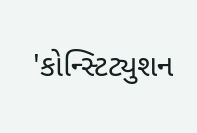'કોન્સ્ટિટ્યુશન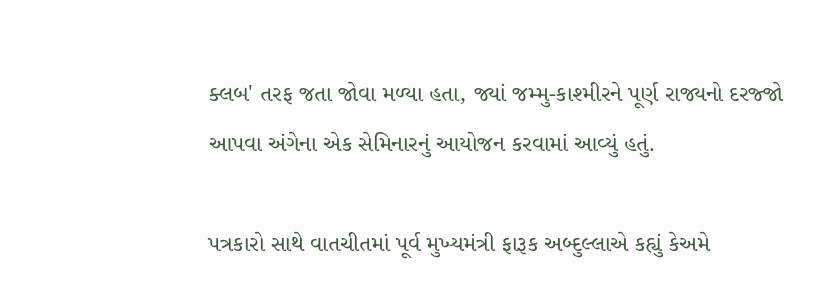ક્લબ' તરફ જતા જોવા મળ્યા હતા, જ્યાં જમ્મુ-કાશ્મીરને પૂર્ણ રાજ્યનો દરજ્જો આપવા અંગેના એક સેમિનારનું આયોજન કરવામાં આવ્યું હતું.

પત્રકારો સાથે વાતચીતમાં પૂર્વ મુખ્યમંત્રી ફારૂક અબ્દુલ્લાએ કહ્યું કેઅમે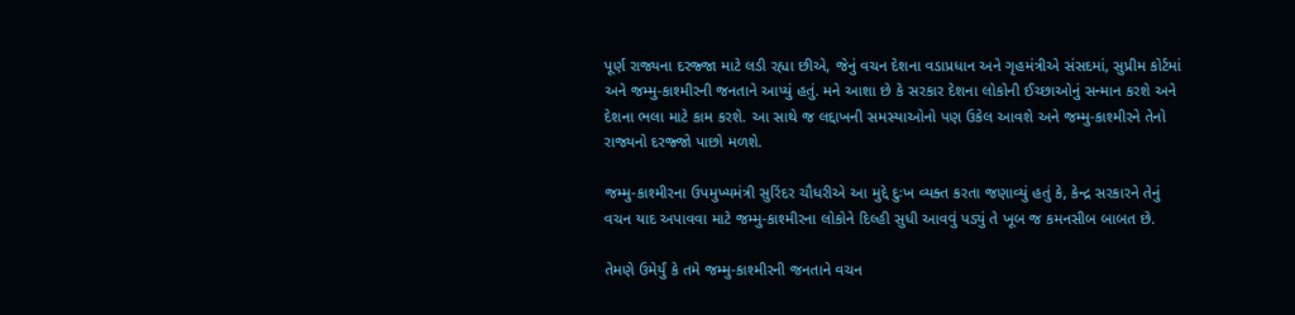પૂર્ણ રાજ્યના દરજ્જા માટે લડી રહ્યા છીએ, જેનું વચન દેશના વડાપ્રધાન અને ગૃહમંત્રીએ સંસદમાં, સુપ્રીમ કોર્ટમાં અને જમ્મુ-કાશ્મીરની જનતાને આપ્યું હતું. મને આશા છે કે સરકાર દેશના લોકોની ઈચ્છાઓનું સન્માન કરશે અને દેશના ભલા માટે કામ કરશે. આ સાથે જ લદ્દાખની સમસ્યાઓનો પણ ઉકેલ આવશે અને જમ્મુ-કાશ્મીરને તેનો રાજ્યનો દરજ્જો પાછો મળશે.

જમ્મુ-કાશ્મીરના ઉપમુખ્યમંત્રી સુરિંદર ચૌધરીએ આ મુદ્દે દુઃખ વ્યક્ત કરતા જણાવ્યું હતું કે, કેન્દ્ર સરકારને તેનું વચન યાદ અપાવવા માટે જમ્મુ-કાશ્મીરના લોકોને દિલ્હી સુધી આવવું પડ્યું તે ખૂબ જ કમનસીબ બાબત છે.

તેમણે ઉમેર્યું કે તમે જમ્મુ-કાશ્મીરની જનતાને વચન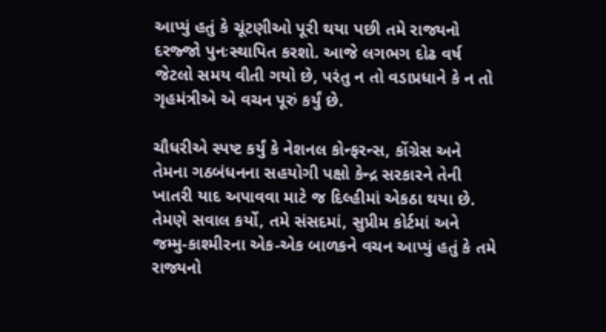આપ્યું હતું કે ચૂંટણીઓ પૂરી થયા પછી તમે રાજ્યનો દરજ્જો પુનઃસ્થાપિત કરશો. આજે લગભગ દોઢ વર્ષ જેટલો સમય વીતી ગયો છે, પરંતુ ન તો વડાપ્રધાને કે ન તો ગૃહમંત્રીએ એ વચન પૂરું કર્યું છે.

ચૌધરીએ સ્પષ્ટ કર્યું કે નેશનલ કોન્ફરન્સ, કોંગ્રેસ અને તેમના ગઠબંધનના સહયોગી પક્ષો કેન્દ્ર સરકારને તેની ખાતરી યાદ અપાવવા માટે જ દિલ્હીમાં એકઠા થયા છે. તેમણે સવાલ કર્યો, તમે સંસદમાં, સુપ્રીમ કોર્ટમાં અને જમ્મુ-કાશ્મીરના એક-એક બાળકને વચન આપ્યું હતું કે તમે રાજ્યનો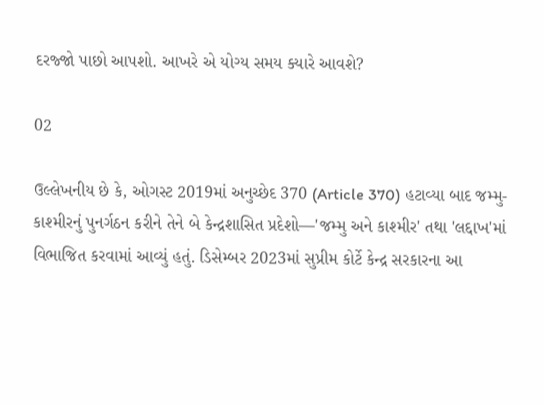દરજ્જો પાછો આપશો. આખરે એ યોગ્ય સમય ક્યારે આવશે?

02

ઉલ્લેખનીય છે કે, ઓગસ્ટ 2019માં અનુચ્છેદ 370 (Article 370) હટાવ્યા બાદ જમ્મુ-કાશ્મીરનું પુનર્ગઠન કરીને તેને બે કેન્દ્રશાસિત પ્રદેશો—'જમ્મુ અને કાશ્મીર' તથા 'લદ્દાખ'માં વિભાજિત કરવામાં આવ્યું હતું. ડિસેમ્બર 2023માં સુપ્રીમ કોર્ટે કેન્દ્ર સરકારના આ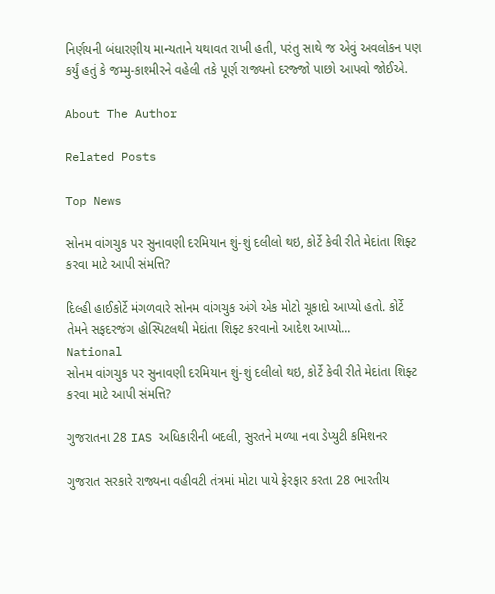નિર્ણયની બંધારણીય માન્યતાને યથાવત રાખી હતી, પરંતુ સાથે જ એવું અવલોકન પણ કર્યું હતું કે જમ્મુ-કાશ્મીરને વહેલી તકે પૂર્ણ રાજ્યનો દરજ્જો પાછો આપવો જોઈએ.

About The Author

Related Posts

Top News

સોનમ વાંગચુક પર સુનાવણી દરમિયાન શું-શું દલીલો થઇ, કોર્ટે કેવી રીતે મેદાંતા શિફ્ટ કરવા માટે આપી સંમત્તિ?

દિલ્હી હાઈકોર્ટે મંગળવારે સોનમ વાંગચુક અંગે એક મોટો ચૂકાદો આપ્યો હતો. કોર્ટે તેમને સફદરજંગ હોસ્પિટલથી મેદાંતા શિફ્ટ કરવાનો આદેશ આપ્યો...
National
સોનમ વાંગચુક પર સુનાવણી દરમિયાન શું-શું દલીલો થઇ, કોર્ટે કેવી રીતે મેદાંતા શિફ્ટ કરવા માટે આપી સંમત્તિ?

ગુજરાતના 28 IAS અધિકારીની બદલી, સુરતને મળ્યા નવા ડેપ્યુટી કમિશનર

ગુજરાત સરકારે રાજ્યના વહીવટી તંત્રમાં મોટા પાયે ફેરફાર કરતા 28 ભારતીય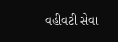વહીવટી સેવા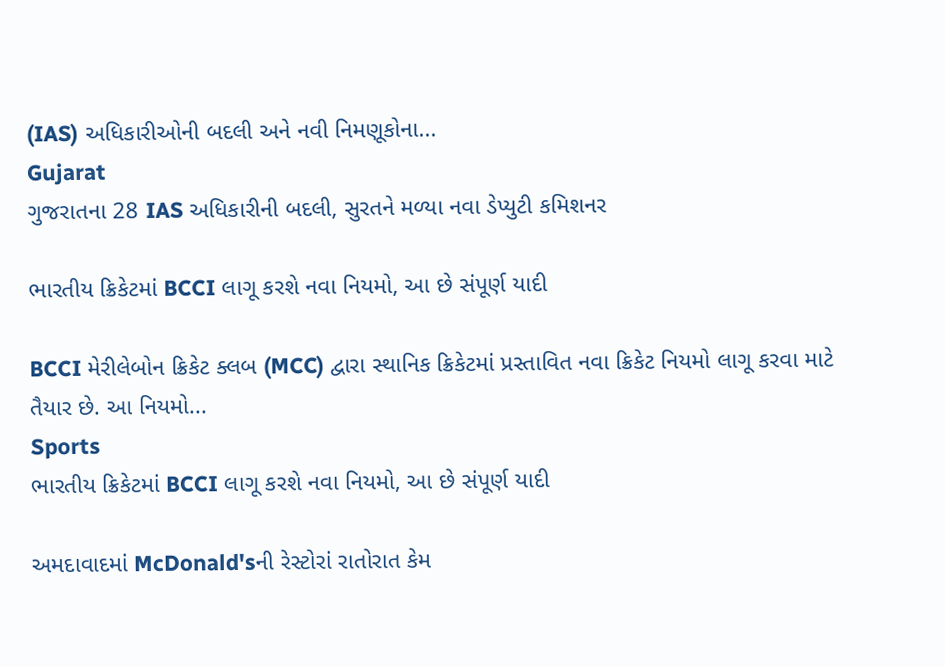(IAS) અધિકારીઓની બદલી અને નવી નિમણૂકોના...
Gujarat
ગુજરાતના 28 IAS અધિકારીની બદલી, સુરતને મળ્યા નવા ડેપ્યુટી કમિશનર

ભારતીય ક્રિકેટમાં BCCI લાગૂ કરશે નવા નિયમો, આ છે સંપૂર્ણ યાદી

BCCI મેરીલેબોન ક્રિકેટ ક્લબ (MCC) દ્વારા સ્થાનિક ક્રિકેટમાં પ્રસ્તાવિત નવા ક્રિકેટ નિયમો લાગૂ કરવા માટે તૈયાર છે. આ નિયમો...
Sports
ભારતીય ક્રિકેટમાં BCCI લાગૂ કરશે નવા નિયમો, આ છે સંપૂર્ણ યાદી

અમદાવાદમાં McDonald'sની રેસ્ટોરાં રાતોરાત કેમ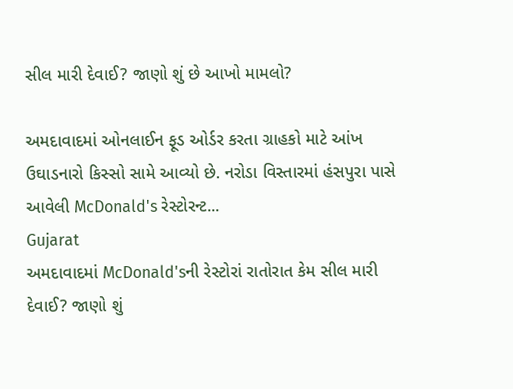સીલ મારી દેવાઈ? જાણો શું છે આખો મામલો?

અમદાવાદમાં ઓનલાઈન ફૂડ ઓર્ડર કરતા ગ્રાહકો માટે આંખ ઉઘાડનારો કિસ્સો સામે આવ્યો છે. નરોડા વિસ્તારમાં હંસપુરા પાસે આવેલી McDonald's રેસ્ટોરન્ટ...
Gujarat
અમદાવાદમાં McDonald'sની રેસ્ટોરાં રાતોરાત કેમ સીલ મારી દેવાઈ? જાણો શું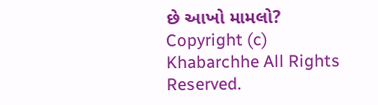છે આખો મામલો?
Copyright (c) Khabarchhe All Rights Reserved.